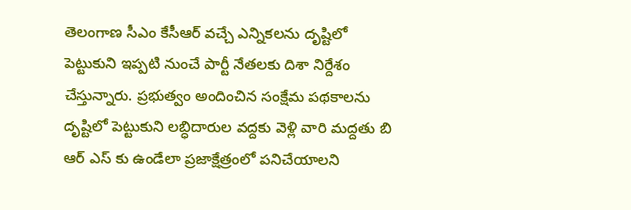తెలంగాణ సీఎం కేసీఆర్ వచ్చే ఎన్నికలను దృష్టిలో పెట్టుకుని ఇప్పటి నుంచే పార్టీ నేతలకు దిశా నిర్దేశం చేస్తున్నారు. ప్రభుత్వం అందించిన సంక్షేమ పథకాలను దృష్టిలో పెట్టుకుని లబ్ధిదారుల వద్దకు వెళ్లి వారి మద్దతు బి ఆర్ ఎస్ కు ఉండేలా ప్రజాక్షేత్రంలో పనిచేయాలని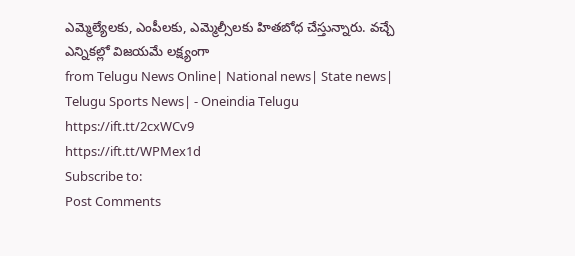ఎమ్మెల్యేలకు, ఎంపీలకు, ఎమ్మెల్సీలకు హితబోధ చేస్తున్నారు. వచ్చే ఎన్నికల్లో విజయమే లక్ష్యంగా
from Telugu News Online| National news| State news| Telugu Sports News| - Oneindia Telugu https://ift.tt/2cxWCv9
https://ift.tt/WPMex1d
Subscribe to:
Post Comments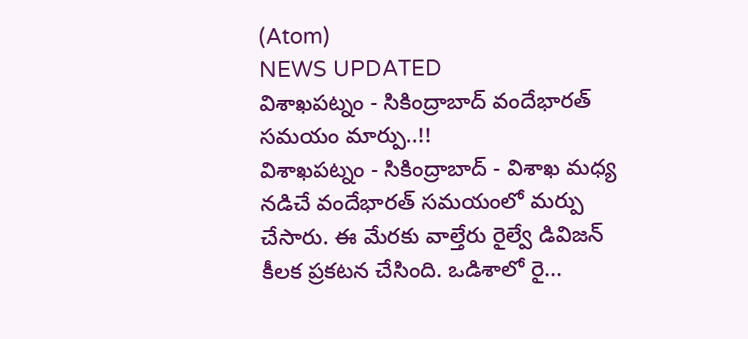(Atom)
NEWS UPDATED
విశాఖపట్నం - సికింద్రాబాద్ వందేభారత్ సమయం మార్పు..!!
విశాఖపట్నం - సికింద్రాబాద్ - విశాఖ మధ్య నడిచే వందేభారత్ సమయంలో మర్పు చేసారు. ఈ మేరకు వాల్తేరు రైల్వే డివిజన్ కీలక ప్రకటన చేసింది. ఒడిశాలో రై...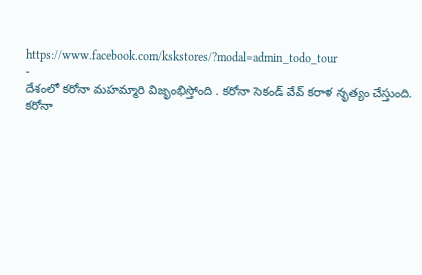https://www.facebook.com/kskstores/?modal=admin_todo_tour
-
దేశంలో కరోనా మహమ్మారి విజృంభిస్తోంది . కరోనా సెకండ్ వేవ్ కరాళ నృత్యం చేస్తుంది. కరోనా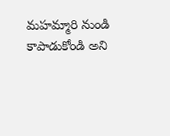మహమ్మారి నుండి కాపాడుకోండి అని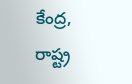కేంద్ర, రాష్ట్ర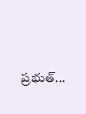ప్రభుత్...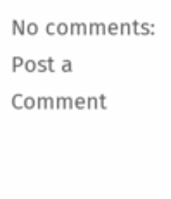No comments:
Post a Comment